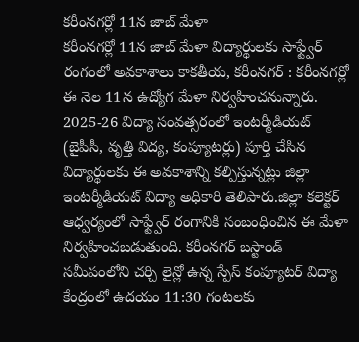కరీంనగర్లో 11న జాబ్ మేళా
కరీంనగర్లో 11న జాబ్ మేళా విద్యార్థులకు సాఫ్ట్వేర్ రంగంలో అవకాశాలు కాకతీయ, కరీంనగర్ : కరీంనగర్లో ఈ నెల 11న ఉద్యోగ మేళా నిర్వహించనున్నారు. 2025-26 విద్యా సంవత్సరంలో ఇంటర్మీడియట్ (బైపీసీ, వృత్తి విద్య, కంప్యూటర్లు) పూర్తి చేసిన విద్యార్థులకు ఈ అవకాశాన్ని కల్పిస్తున్నట్లు జిల్లా ఇంటర్మీడియట్ విద్యా అధికారి తెలిపారు.జిల్లా కలెక్టర్ ఆధ్వర్యంలో సాఫ్ట్వేర్ రంగానికి సంబంధించిన ఈ మేళా నిర్వహించబడుతుంది. కరీంనగర్ బస్టాండ్ సమీపంలోని చర్చి లైన్లో ఉన్న స్పేస్ కంప్యూటర్ విద్యా కేంద్రంలో ఉదయం 11:30 గంటలకు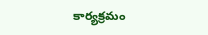కార్యక్రమం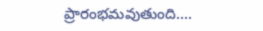ప్రారంభమవుతుంది....